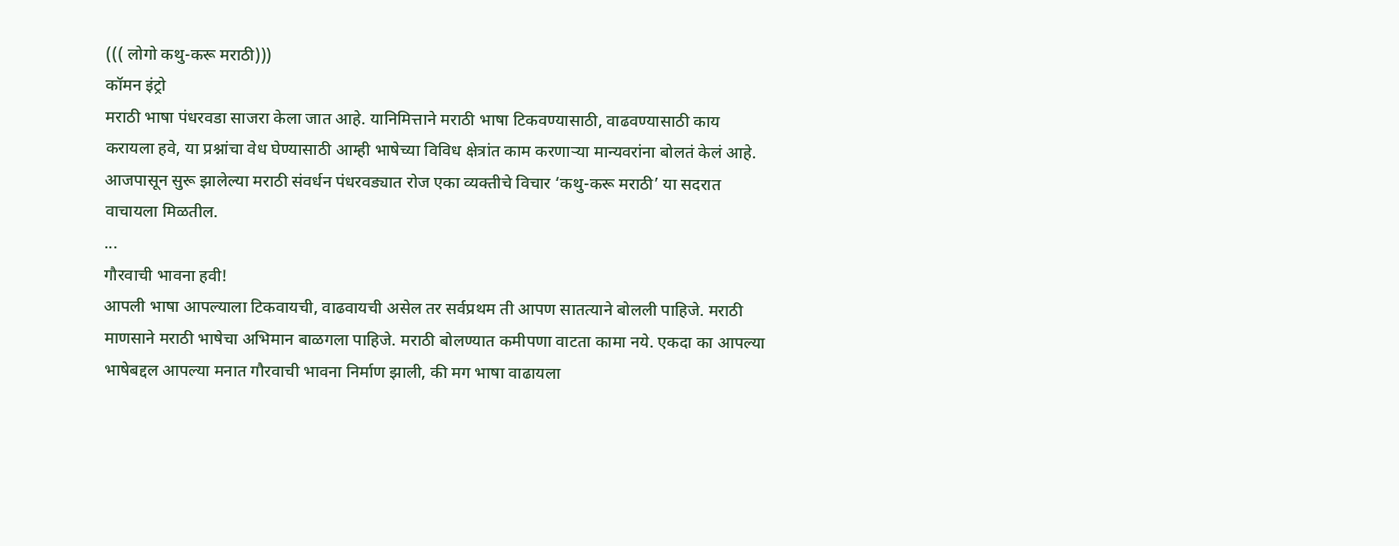((( लोगो कथु-करू मराठी)))
कॉमन इंट्रो
मराठी भाषा पंधरवडा साजरा केला जात आहे. यानिमित्ताने मराठी भाषा टिकवण्यासाठी, वाढवण्यासाठी काय करायला हवे, या प्रश्नांचा वेध घेण्यासाठी आम्ही भाषेच्या विविध क्षेत्रांत काम करणाऱ्या मान्यवरांना बोलतं केलं आहे. आजपासून सुरू झालेल्या मराठी संवर्धन पंधरवड्यात रोज एका व्यक्तीचे विचार ‘कथु-करू मराठी’ या सदरात वाचायला मिळतील.
...
गौरवाची भावना हवी!
आपली भाषा आपल्याला टिकवायची, वाढवायची असेल तर सर्वप्रथम ती आपण सातत्याने बोलली पाहिजे. मराठी माणसाने मराठी भाषेचा अभिमान बाळगला पाहिजे. मराठी बोलण्यात कमीपणा वाटता कामा नये. एकदा का आपल्या भाषेबद्दल आपल्या मनात गौरवाची भावना निर्माण झाली, की मग भाषा वाढायला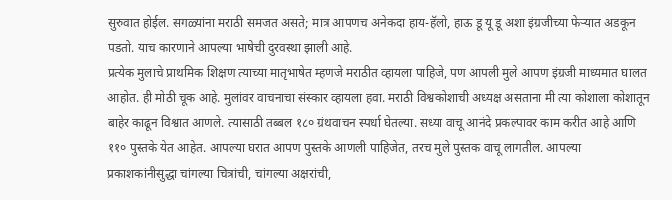सुरुवात होईल. सगळ्यांना मराठी समजत असते; मात्र आपणच अनेकदा हाय-हॅलो, हाऊ डू यू डू अशा इंग्रजीच्या फेऱ्यात अडकून पडतो. याच कारणाने आपल्या भाषेची दुरवस्था झाली आहे.
प्रत्येक मुलाचे प्राथमिक शिक्षण त्याच्या मातृभाषेत म्हणजे मराठीत व्हायला पाहिजे, पण आपली मुले आपण इंग्रजी माध्यमात घालत आहोत. ही मोठी चूक आहे. मुलांवर वाचनाचा संस्कार व्हायला हवा. मराठी विश्वकोशाची अध्यक्ष असताना मी त्या कोशाला कोशातून बाहेर काढून विश्वात आणले. त्यासाठी तब्बल १८० ग्रंथवाचन स्पर्धा घेतल्या. सध्या वाचू आनंदे प्रकल्पावर काम करीत आहे आणि ११० पुस्तके येत आहेत. आपल्या घरात आपण पुस्तके आणली पाहिजेत, तरच मुले पुस्तक वाचू लागतील. आपल्या प्रकाशकांनीसुद्धा चांगल्या चित्रांची, चांगल्या अक्षरांची,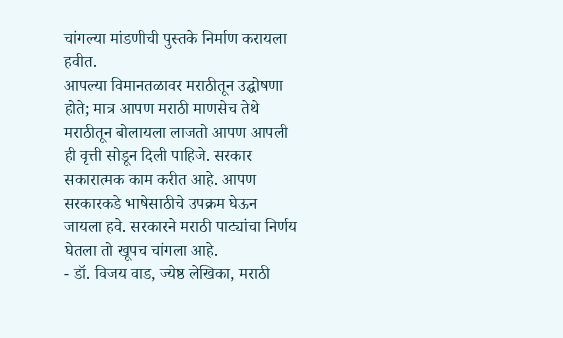चांगल्या मांडणीची पुस्तके निर्माण करायला हवीत.
आपल्या विमानतळावर मराठीतून उद्घोषणा होते; मात्र आपण मराठी माणसेच तेथे मराठीतून बोलायला लाजतो आपण आपली ही वृत्ती सोडून दिली पाहिजे. सरकार सकारात्मक काम करीत आहे. आपण सरकारकडे भाषेसाठीचे उपक्रम घेऊन जायला हवे. सरकारने मराठी पाट्यांचा निर्णय घेतला तो खूपच चांगला आहे.
- डॉ. विजय वाड, ज्येष्ठ लेखिका, मराठी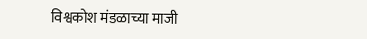विश्वकोश मंडळाच्या माजी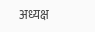अध्यक्ष